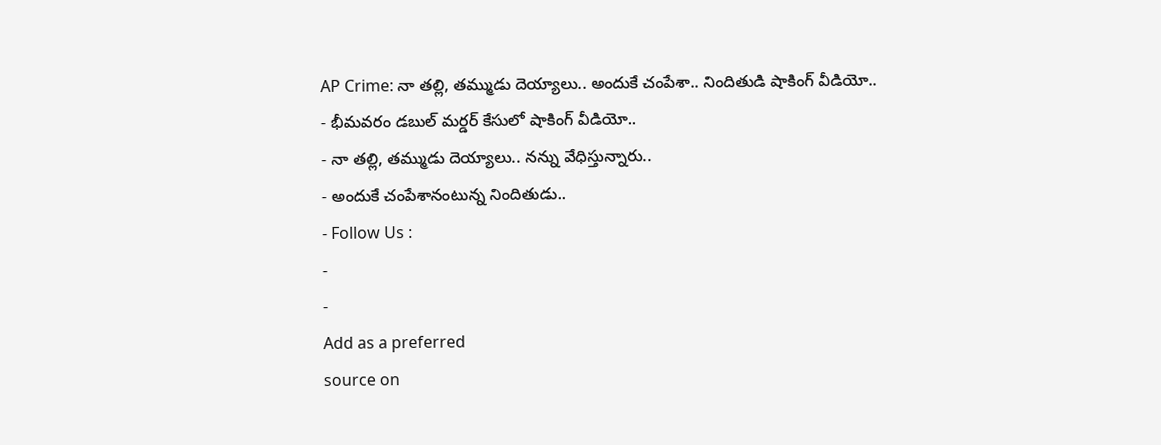AP Crime: నా తల్లి, తమ్ముడు దెయ్యాలు.. అందుకే చంపేశా.. నిందితుడి షాకింగ్ వీడియో..
- భీమవరం డబుల్ మర్డర్ కేసులో షాకింగ్ వీడియో..
- నా తల్లి, తమ్ముడు దెయ్యాలు.. నన్ను వేధిస్తున్నారు..
- అందుకే చంపేశానంటున్న నిందితుడు..
- Follow Us :
-
-
Add as a preferred
source on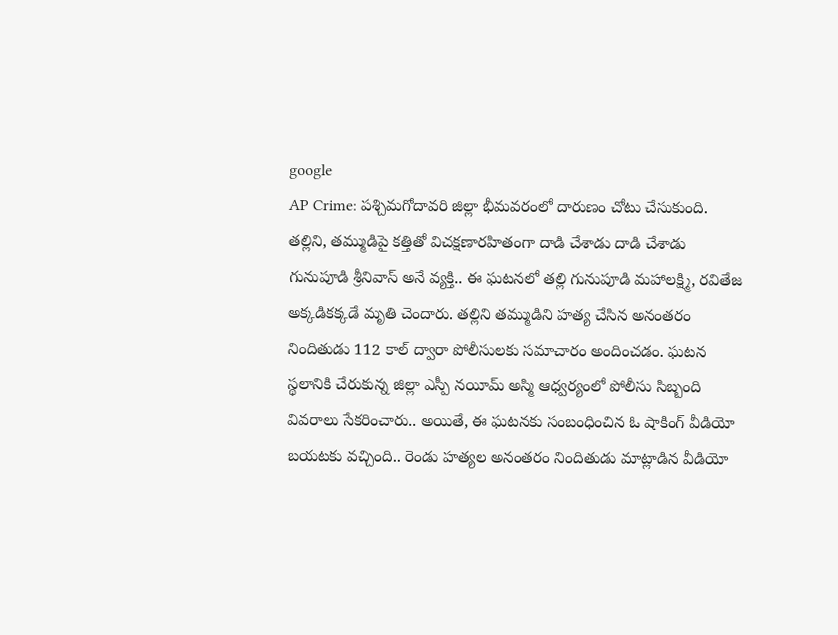google
AP Crime: పశ్చిమగోదావరి జిల్లా భీమవరంలో దారుణం చోటు చేసుకుంది. తల్లిని, తమ్ముడిపై కత్తితో విచక్షణారహితంగా దాడి చేశాడు దాడి చేశాడు గునుపూడి శ్రీనివాస్ అనే వ్యక్తి.. ఈ ఘటనలో తల్లి గునుపూడి మహాలక్ష్మి, రవితేజ అక్కడికక్కడే మృతి చెందారు. తల్లిని తమ్ముడిని హత్య చేసిన అనంతరం నిందితుడు 112 కాల్ ద్వారా పోలీసులకు సమాచారం అందించడం. ఘటన స్థలానికి చేరుకున్న జిల్లా ఎస్పీ నయీమ్ అస్మి ఆధ్వర్యంలో పోలీసు సిబ్బంది వివరాలు సేకరించారు.. అయితే, ఈ ఘటనకు సంబంధించిన ఓ షాకింగ్ వీడియో బయటకు వచ్చింది.. రెండు హత్యల అనంతరం నిందితుడు మాట్లాడిన వీడియో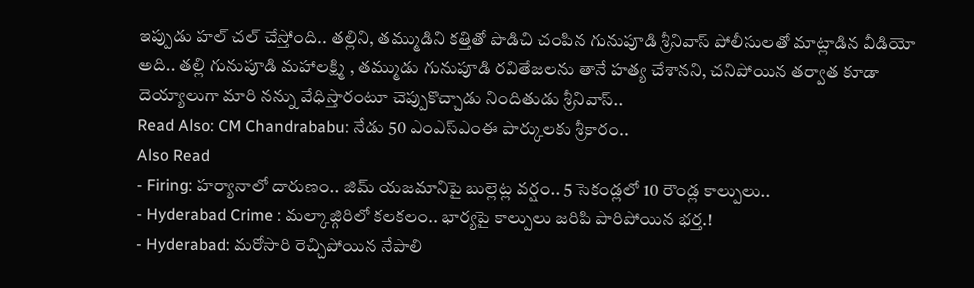ఇప్పుడు హల్ చల్ చేస్తోంది.. తల్లిని, తమ్ముడిని కత్తితో పొడిచి చంపిన గునుపూడి శ్రీనివాస్ పోలీసులతో మాట్లాడిన వీడియో అది.. తల్లి గునుపూడి మహాలక్ష్మి , తమ్ముడు గునుపూడి రవితేజలను తానే హత్య చేశానని, చనిపోయిన తర్వాత కూడా దెయ్యాలుగా మారి నన్ను వేధిస్తారంటూ చెప్పుకొచ్చాడు నిందితుడు శ్రీనివాస్..
Read Also: CM Chandrababu: నేడు 50 ఎంఎస్ఎంఈ పార్కులకు శ్రీకారం..
Also Read
- Firing: హర్యానాలో దారుణం.. జిమ్ యజమానిపై బుల్లెట్ల వర్షం.. 5 సెకండ్లలో 10 రౌండ్ల కాల్పులు..
- Hyderabad Crime : మల్కాజ్గిరిలో కలకలం.. భార్యపై కాల్పులు జరిపి పారిపోయిన భర్త.!
- Hyderabad: మరోసారి రెచ్చిపోయిన నేపాలి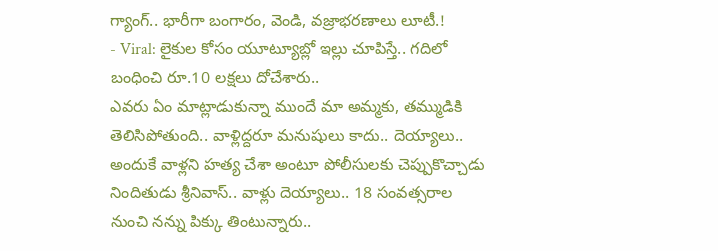గ్యాంగ్.. భారీగా బంగారం, వెండి, వజ్రాభరణాలు లూటీ.!
- Viral: లైకుల కోసం యూట్యూబ్లో ఇల్లు చూపిస్తే.. గదిలో బంధించి రూ.10 లక్షలు దోచేశారు..
ఎవరు ఏం మాట్లాడుకున్నా ముందే మా అమ్మకు, తమ్ముడికి తెలిసిపోతుంది.. వాళ్లిద్దరూ మనుషులు కాదు.. దెయ్యాలు.. అందుకే వాళ్లని హత్య చేశా అంటూ పోలీసులకు చెప్పుకొచ్చాడు నిందితుడు శ్రీనివాస్.. వాళ్లు దెయ్యాలు.. 18 సంవత్సరాల నుంచి నన్ను పిక్కు తింటున్నారు..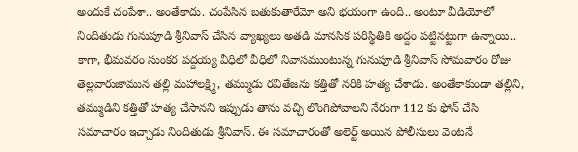అందుకే చంపేశా.. అంతేకాదు. చంపేసిన బతుకుతారేమో అని భయంగా ఉంది.. అంటూ వీడియోలో నిందితుడు గునుపూడి శ్రీనివాస్ చేసిన వ్యాఖ్యలు అతడి మానసిక పరిస్థితికి అద్దం పట్టినట్టుగా ఉన్నాయి.. కాగా, భీమవరం సుంకర పద్దయ్య వీధిలో వీధిలో నివాసముంటున్న గునుపూడి శ్రీనివాస్ సోమవారం రోజు తెల్లవారుజామున తల్లి మహాలక్ష్మి, తమ్ముడు రవితేజను కత్తితో నరికి హత్య చేశాడు. అంతేకాకుండా తల్లిని, తమ్ముడిని కత్తితో హత్య చేసానని ఇప్పుడు తాను వచ్చి లొంగిపోవాలని నేరుగా 112 కు ఫోన్ చేసి సమాచారం ఇచ్చాడు నిందితుడు శ్రీనివాస్. ఈ సమాచారంతో అలెర్ట్ అయిన పోలీసులు వెంటనే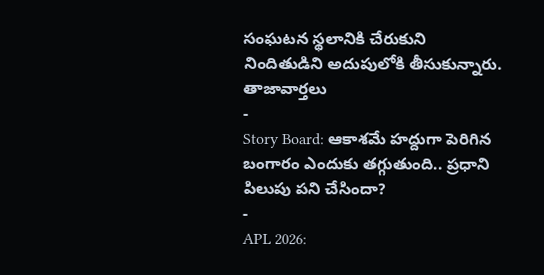సంఘటన స్థలానికి చేరుకుని నిందితుడిని అదుపులోకి తీసుకున్నారు.
తాజావార్తలు
-
Story Board: ఆకాశమే హద్దుగా పెరిగిన బంగారం ఎందుకు తగ్గుతుంది.. ప్రధాని పిలుపు పని చేసిందా?
-
APL 2026: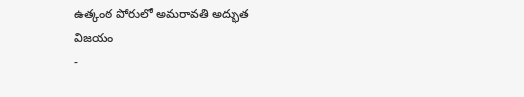ఉత్కంఠ పోరులో అమరావతి అద్భుత విజయం
-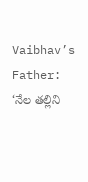Vaibhav’s Father: ‘నేల తల్లిని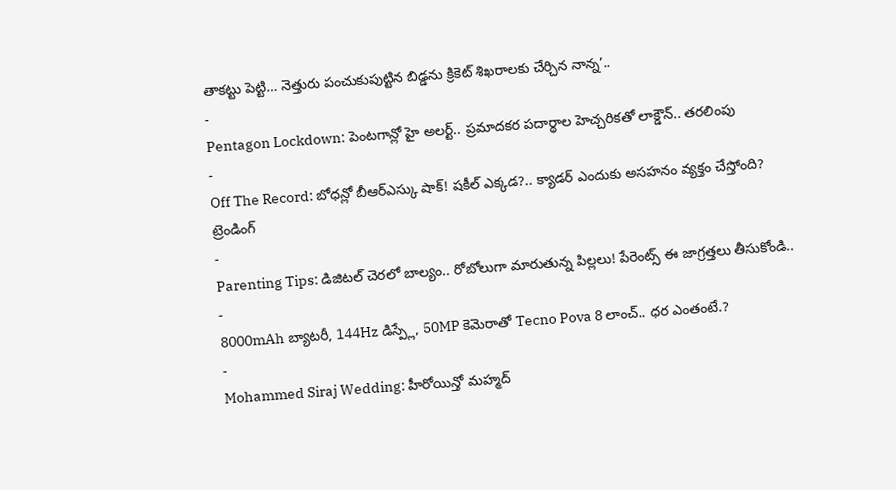తాకట్టు పెట్టి… నెత్తురు పంచుకుపుట్టిన బిడ్డను క్రికెట్ శిఖరాలకు చేర్చిన నాన్న’..
-
Pentagon Lockdown: పెంటగాన్లో హై అలర్ట్.. ప్రమాదకర పదార్థాల హెచ్చరికతో లాక్డౌన్.. తరలింపు
-
Off The Record: బోధన్లో బీఆర్ఎస్కు షాక్! షకీల్ ఎక్కడ?.. క్యాడర్ ఎందుకు అసహనం వ్యక్తం చేస్తోంది?
ట్రెండింగ్
-
Parenting Tips: డిజిటల్ చెరలో బాల్యం.. రోబోలుగా మారుతున్న పిల్లలు! పేరెంట్స్ ఈ జాగ్రత్తలు తీసుకోండి..
-
8000mAh బ్యాటరీ, 144Hz డిస్ప్లే, 50MP కెమెరాతో Tecno Pova 8 లాంచ్.. ధర ఎంతంటే.?
-
Mohammed Siraj Wedding: హీరోయిన్తో మహ్మద్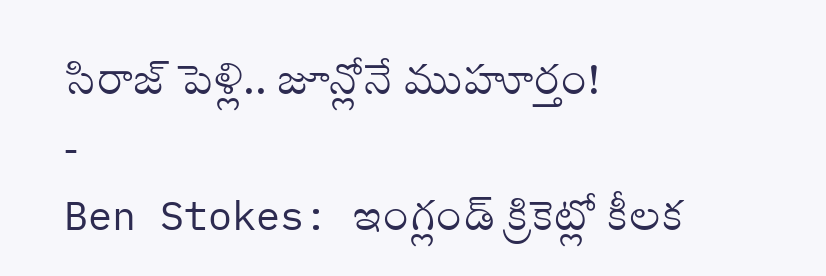సిరాజ్ పెళ్లి.. జూన్లోనే ముహూర్తం!
-
Ben Stokes: ఇంగ్లండ్ క్రికెట్లో కీలక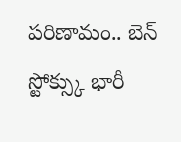పరిణామం.. బెన్ స్టోక్స్కు భారీ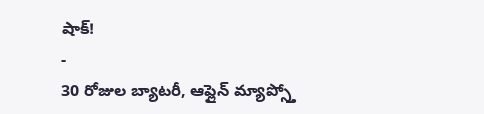షాక్!
-
30 రోజుల బ్యాటరీ, ఆఫ్లైన్ మ్యాప్స్తో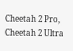Cheetah 2 Pro, Cheetah 2 Ultra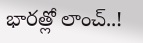భారత్లో లాంచ్..!